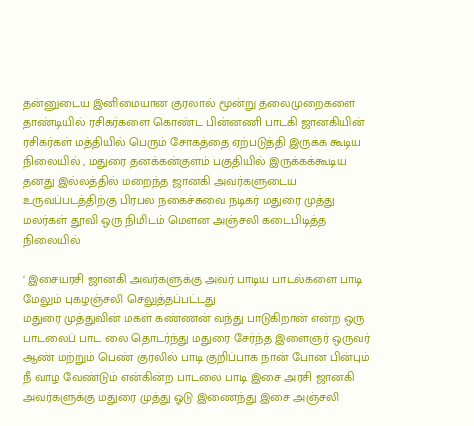தன்னுடைய இனிமையான குரலால் மூன்று தலைமுறைகளை தாண்டியில் ரசிகர்களை கொண்ட பின்னணி பாடகி ஜானகியின் ரசிகர்கள் மத்தியில் பெரும் சோகத்தை ஏற்படுத்தி இருக்க கூடிய நிலையில் , மதுரை தனக்கன்குளம் பகுதியில் இருக்கக்கூடிய தனது இல்லத்தில் மறைந்த ஜானகி அவர்களுடைய உருவப்படத்திற்கு பிரபல நகைச்சுவை நடிகர் மதுரை முத்து மலர்கள் தூவி ஒரு நிமிடம் மௌன அஞ்சலி கடைபிடித்த நிலையில்

‘ இசையரசி ஜானகி அவர்களுக்கு அவர் பாடிய பாடல்களை பாடி மேலும் புகழஞ்சலி செலுத்தப்பட்டது
மதுரை முத்துவின் மகள் கண்ணன் வந்து பாடுகிறான் என்ற ஒரு பாடலைப் பாட லை தொடர்ந்து மதுரை சேர்ந்த இளைஞர் ஒருவர் ஆண் மற்றும் பெண் குரலில் பாடி குறிப்பாக நான் போன பின்பும் நீ வாழ வேண்டும் என்கின்ற பாடலை பாடி இசை அரசி ஜானகி அவர்களுக்கு மதுரை முத்து ஓடு இணைந்து இசை அஞ்சலி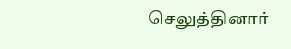செலுத்தினார்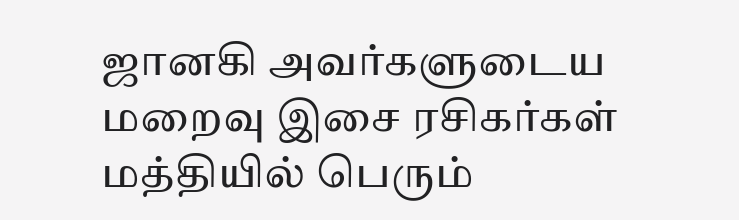ஜானகி அவர்களுடைய மறைவு இசை ரசிகர்கள் மத்தியில் பெரும்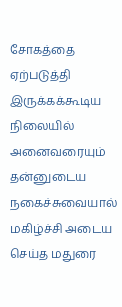சோகத்தை ஏற்படுத்தி இருக்கக்கூடிய நிலையில் அனைவரையும் தன்னுடைய நகைச்சுவையால் மகிழ்ச்சி அடைய செய்த மதுரை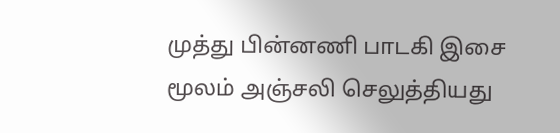முத்து பின்னணி பாடகி இசை மூலம் அஞ்சலி செலுத்தியது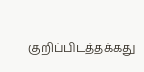குறிப்பிடத்தக்கது